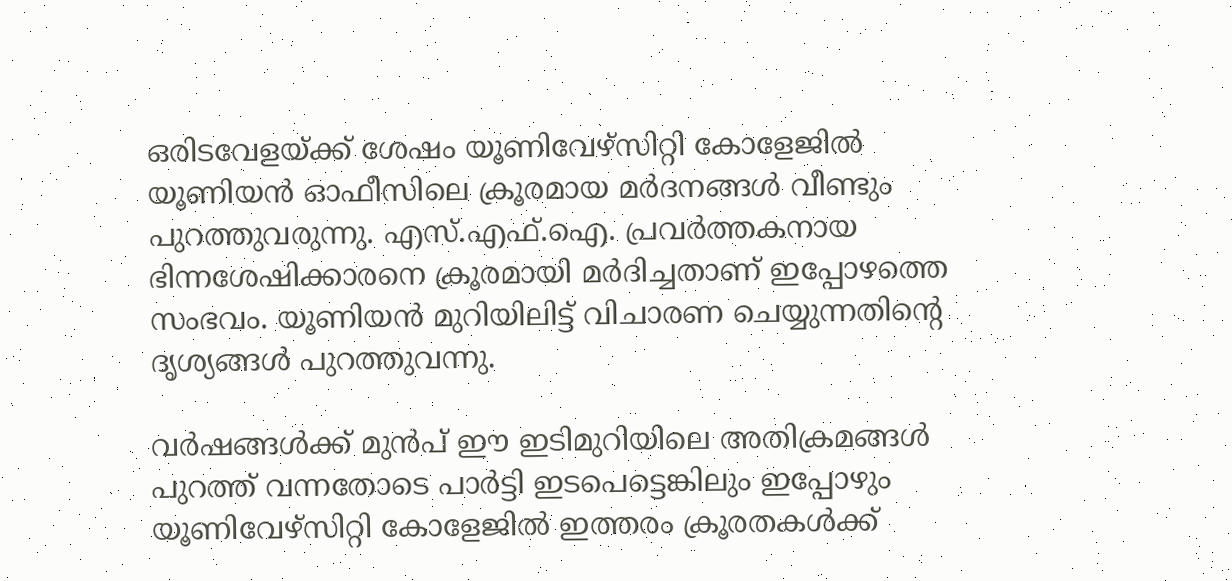ഒരിടവേളയ്ക്ക് ശേഷം യൂണിവേഴ്സിറ്റി കോളേജില്‍ യൂണിയൻ ഓഫീസിലെ ക്രൂരമായ മർദനങ്ങള്‍ വീണ്ടും പുറത്തുവരുന്നു. എസ്.എഫ്.ഐ. പ്രവർത്തകനായ ഭിന്നശേഷിക്കാരനെ ക്രൂരമായി മർദിച്ചതാണ് ഇപ്പോഴത്തെ സംഭവം. യൂണിയൻ മുറിയിലിട്ട് വിചാരണ ചെയ്യുന്നതിന്റെ ദൃശ്യങ്ങള്‍ പുറത്തുവന്നു.

വർഷങ്ങള്‍ക്ക് മുൻപ് ഈ ഇടിമുറിയിലെ അതിക്രമങ്ങള്‍ പുറത്ത് വന്നതോടെ പാർട്ടി ഇടപെട്ടെങ്കിലും ഇപ്പോഴും യൂണിവേഴ്സിറ്റി കോളേജില്‍ ഇത്തരം ക്രൂരതകള്‍ക്ക്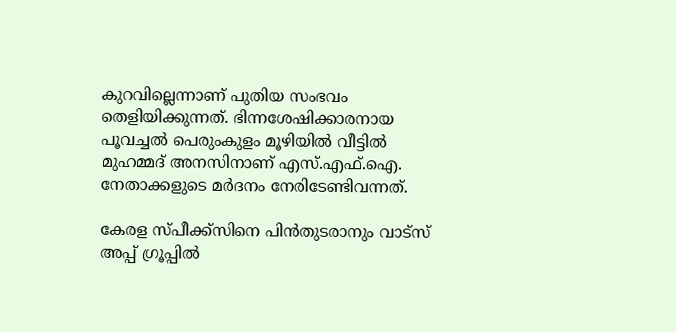കുറവില്ലെന്നാണ് പുതിയ സംഭവം തെളിയിക്കുന്നത്. ഭിന്നശേഷിക്കാരനായ പൂവച്ചല്‍ പെരുംകുളം മൂഴിയില്‍ വീട്ടില്‍ മുഹമ്മദ് അനസിനാണ് എസ്.എഫ്.ഐ. നേതാക്കളുടെ മർദനം നേരിടേണ്ടിവന്നത്.

കേരള സ്പീക്ക്സിനെ പിൻതുടരാനും വാട്സ് അപ്പ് ഗ്രൂപ്പിൽ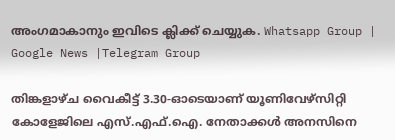അംഗമാകാനും ഇവിടെ ക്ലിക്ക് ചെയ്യുക. Whatsapp Group | Google News |Telegram Group

തിങ്കളാഴ്ച വൈകീട്ട് 3.30-ഓടെയാണ് യൂണിവേഴ്സിറ്റി കോളേജിലെ എസ്.എഫ്.ഐ. നേതാക്കള്‍ അനസിനെ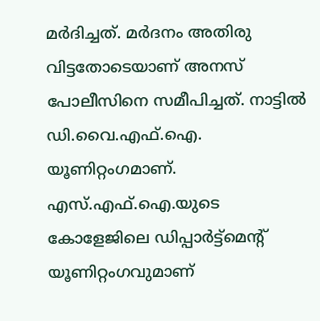മർദിച്ചത്. മർദനം അതിരു വിട്ടതോടെയാണ് അനസ് പോലീസിനെ സമീപിച്ചത്. നാട്ടില്‍ ഡി.വൈ.എഫ്.ഐ. യൂണിറ്റംഗമാണ്. എസ്.എഫ്.ഐ.യുടെ കോളേജിലെ ഡിപ്പാർട്ട്മെന്റ് യൂണിറ്റംഗവുമാണ്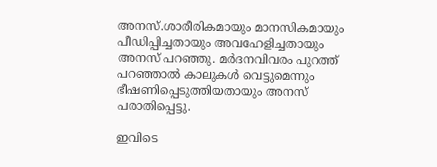അനസ്.ശാരീരികമായും മാനസികമായും പീഡിപ്പിച്ചതായും അവഹേളിച്ചതായും അനസ് പറഞ്ഞു. മർദനവിവരം പുറത്ത് പറഞ്ഞാല്‍ കാലുകള്‍ വെട്ടുമെന്നും ഭീഷണിപ്പെടുത്തിയതായും അനസ് പരാതിപ്പെട്ടു.

ഇവിടെ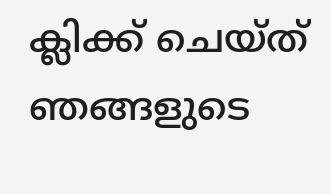ക്ലിക്ക് ചെയ്ത് ഞങ്ങളുടെ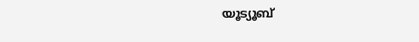യൂട്യൂബ്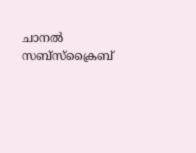ചാനൽ സബ്സ്ക്രൈബ്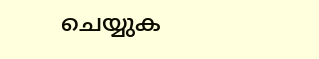ചെയ്യുക